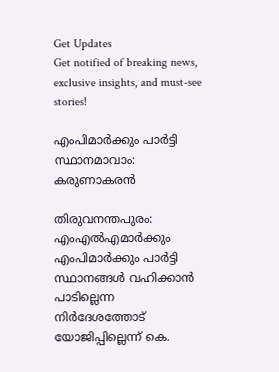Get Updates
Get notified of breaking news, exclusive insights, and must-see stories!

എംപിമാര്‍ക്കും പാര്‍ട്ടി സ്ഥാനമാവാം: കരുണാകരന്‍

തിരുവനന്തപുരം: എംഎല്‍എമാര്‍ക്കും എംപിമാര്‍ക്കും പാര്‍ട്ടി സ്ഥാനങ്ങള്‍ വഹിക്കാന്‍ പാടില്ലെന്ന നിര്‍ദേശത്തോട് യോജിപ്പില്ലെന്ന് കെ.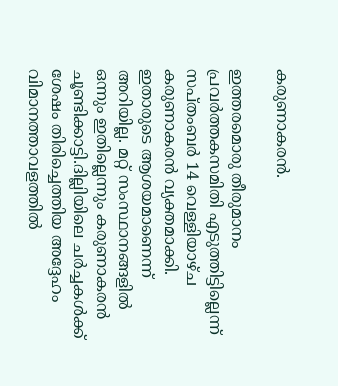കരുണാകരന്‍.

ഇത്തരമൊരു തീരുമാനം പ്രവര്‍ത്തകസമിതി എടുത്തിട്ടില്ലെന്ന് സപ്തംബര്‍ 14 വെള്ളിയാഴ്ച കരുണാകരന്‍ വ്യക്തമാക്കി. ഇതാരുടെ ആശയമാണെന്ന് അറിയില്ല. മറ്റ് സംസ്ഥാനങ്ങളില്‍ ഒന്നും ഇതില്ലെന്നും കരുണാകരന്‍ ചൂണ്ടിക്കാട്ടി.ദില്ലിയിലെ ചര്‍ച്ചകള്‍ക്ക് ശേഷം തിരിച്ചെത്തിയ അദ്ദേഹം വിമാനത്താവളത്തില്‍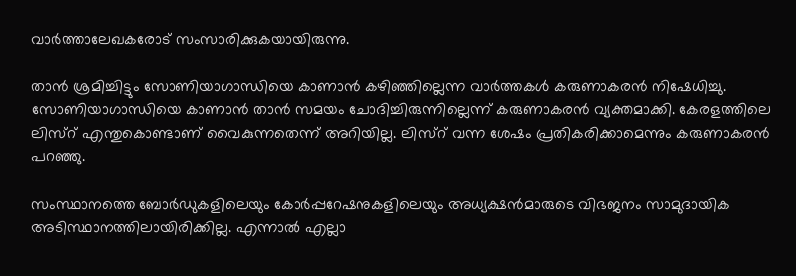വാര്‍ത്താലേഖകരോട് സംസാരിക്കുകയായിരുന്നു.

താന്‍ ശ്രമിച്ചിട്ടും സോണിയാഗാന്ധിയെ കാണാന്‍ കഴിഞ്ഞില്ലെന്ന വാര്‍ത്തകള്‍ കരുണാകരന്‍ നിഷേധിച്ചു. സോണിയാഗാന്ധിയെ കാണാന്‍ താന്‍ സമയം ചോദിച്ചിരുന്നില്ലെന്ന് കരുണാകരന്‍ വ്യക്തമാക്കി. കേരളത്തിലെ ലിസ്റ് എന്തുകൊണ്ടാണ് വൈകുന്നതെന്ന് അറിയില്ല. ലിസ്റ് വന്ന ശേഷം പ്രതികരിക്കാമെന്നും കരുണാകരന്‍ പറഞ്ഞു.

സംസ്ഥാനത്തെ ബോര്‍ഡുകളിലെയും കോര്‍പ്പറേഷനുകളിലെയും അധ്യക്ഷന്‍മാരുടെ വിഭജനം സാമുദായിക അടിസ്ഥാനത്തിലായിരിക്കില്ല. എന്നാല്‍ എല്ലാ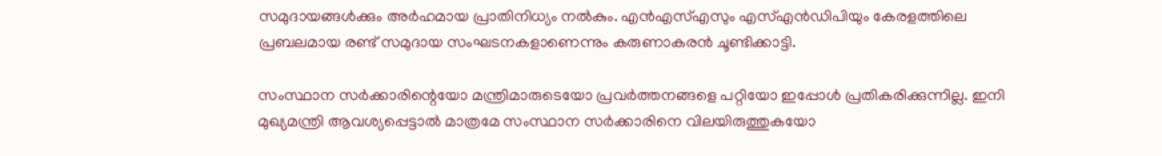സമുദായങ്ങള്‍ക്കും അര്‍ഹമായ പ്രാതിനിധ്യം നല്‍കും. എന്‍എസ്എസും എസ്എന്‍ഡിപിയും കേരളത്തിലെ പ്രബലമായ രണ്ട് സമുദായ സംഘടനകളാണെന്നും കരുണാകരന്‍ ചൂണ്ടിക്കാട്ടി.

സംസ്ഥാന സര്‍ക്കാരിന്റെയോ മന്ത്രിമാരുടെയോ പ്രവര്‍ത്തനങ്ങളെ പറ്റിയോ ഇപ്പോള്‍ പ്രതികരിക്കുന്നില്ല. ഇനി മുഖ്യമന്ത്രി ആവശ്യപ്പെട്ടാല്‍ മാത്രമേ സംസ്ഥാന സര്‍ക്കാരിനെ വിലയിരുത്തുകയോ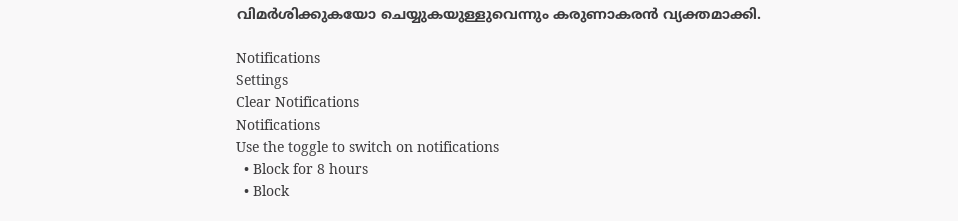വിമര്‍ശിക്കുകയോ ചെയ്യുകയുള്ളുവെന്നും കരുണാകരന്‍ വ്യക്തമാക്കി.

Notifications
Settings
Clear Notifications
Notifications
Use the toggle to switch on notifications
  • Block for 8 hours
  • Block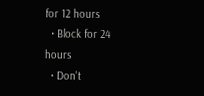for 12 hours
  • Block for 24 hours
  • Don't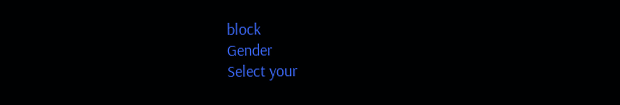block
Gender
Select your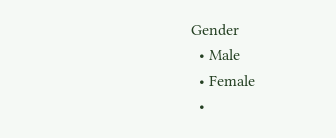Gender
  • Male
  • Female
  •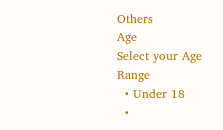Others
Age
Select your Age Range
  • Under 18
  •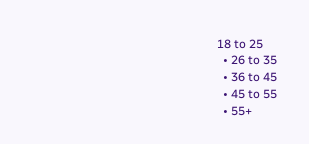18 to 25
  • 26 to 35
  • 36 to 45
  • 45 to 55
  • 55+